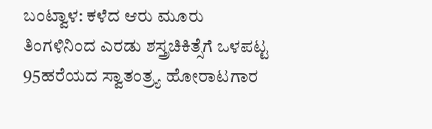ಬಂಟ್ವಾಳ: ಕಳೆದ ಆರು ಮೂರು ತಿಂಗಳಿನಿಂದ ಎರಡು ಶಸ್ತ್ರಚಿಕಿತ್ಸೆಗೆ ಒಳಪಟ್ಟ 95ಹರೆಯದ ಸ್ವಾತಂತ್ರ್ಯ ಹೋರಾಟಗಾರ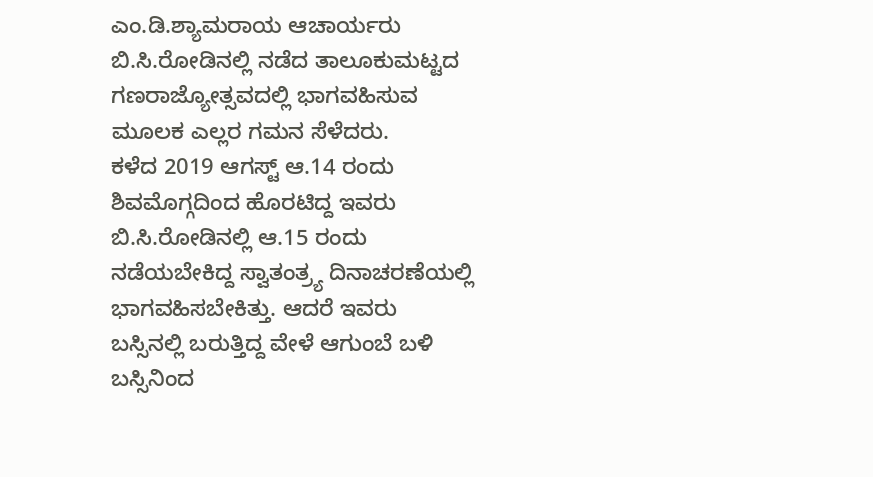ಎಂ.ಡಿ.ಶ್ಯಾಮರಾಯ ಆಚಾರ್ಯರು ಬಿ.ಸಿ.ರೋಡಿನಲ್ಲಿ ನಡೆದ ತಾಲೂಕುಮಟ್ಟದ ಗಣರಾಜ್ಯೋತ್ಸವದಲ್ಲಿ ಭಾಗವಹಿಸುವ ಮೂಲಕ ಎಲ್ಲರ ಗಮನ ಸೆಳೆದರು.
ಕಳೆದ 2019 ಆಗಸ್ಟ್ ಆ.14 ರಂದು ಶಿವಮೊಗ್ಗದಿಂದ ಹೊರಟಿದ್ದ ಇವರು ಬಿ.ಸಿ.ರೋಡಿನಲ್ಲಿ ಆ.15 ರಂದು ನಡೆಯಬೇಕಿದ್ದ ಸ್ವಾತಂತ್ರ್ಯ ದಿನಾಚರಣೆಯಲ್ಲಿ ಭಾಗವಹಿಸಬೇಕಿತ್ತು. ಆದರೆ ಇವರು ಬಸ್ಸಿನಲ್ಲಿ ಬರುತ್ತಿದ್ದ ವೇಳೆ ಆಗುಂಬೆ ಬಳಿ ಬಸ್ಸಿನಿಂದ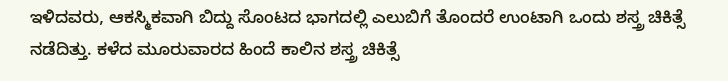ಇಳಿದವರು, ಆಕಸ್ಮಿಕವಾಗಿ ಬಿದ್ದು ಸೊಂಟದ ಭಾಗದಲ್ಲಿ ಎಲುಬಿಗೆ ತೊಂದರೆ ಉಂಟಾಗಿ ಒಂದು ಶಸ್ತ್ರ ಚಿಕಿತ್ಸೆ ನಡೆದಿತ್ತು. ಕಳೆದ ಮೂರುವಾರದ ಹಿಂದೆ ಕಾಲಿನ ಶಸ್ತ್ರ ಚಿಕಿತ್ಸೆ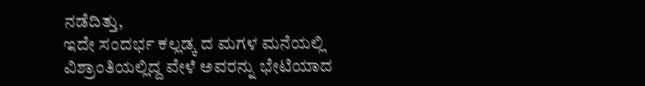ನಡೆದಿತ್ತು,
ಇದೇ ಸಂದರ್ಭ ಕಲ್ಲಡ್ಕ ದ ಮಗಳ ಮನೆಯಲ್ಲಿ ವಿಶ್ರಾಂತಿಯಲ್ಲಿದ್ದ ವೇಳೆ ಅವರನ್ನು ಭೇಟಿಯಾದ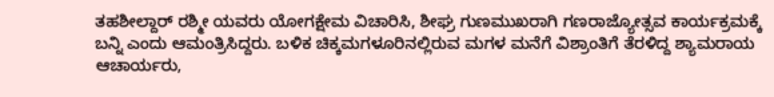ತಹಶೀಲ್ದಾರ್ ರಶ್ಮೀ ಯವರು ಯೋಗಕ್ಷೇಮ ವಿಚಾರಿಸಿ, ಶೀಘ್ರ ಗುಣಮುಖರಾಗಿ ಗಣರಾಜ್ಯೋತ್ಸವ ಕಾರ್ಯಕ್ರಮಕ್ಕೆ ಬನ್ನಿ ಎಂದು ಆಮಂತ್ರಿಸಿದ್ದರು. ಬಳಿಕ ಚಿಕ್ಕಮಗಳೂರಿನಲ್ಲಿರುವ ಮಗಳ ಮನೆಗೆ ವಿಶ್ರಾಂತಿಗೆ ತೆರಳಿದ್ದ ಶ್ಯಾಮರಾಯ ಆಚಾರ್ಯರು,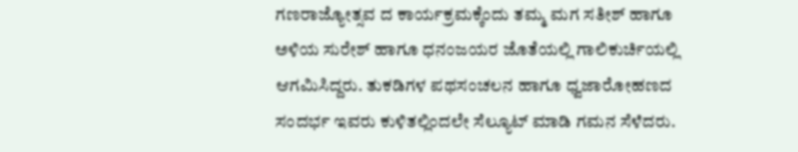ಗಣರಾಜ್ಯೋತ್ಸವ ದ ಕಾರ್ಯಕ್ರಮಕ್ಕೆಂದು ತಮ್ಮ ಮಗ ಸತೀಶ್ ಹಾಗೂ ಅಳಿಯ ಸುರೇಶ್ ಹಾಗೂ ಧನಂಜಯರ ಜೊತೆಯಲ್ಲಿ ಗಾಲಿಕುರ್ಚಿಯಲ್ಲಿ ಆಗಮಿಸಿದ್ದರು. ತುಕಡಿಗಳ ಪಥಸಂಚಲನ ಹಾಗೂ ಧ್ವಜಾರೋಹಣದ ಸಂದರ್ಭ ಇವರು ಕುಳಿತಲ್ಲಿಂದಲೇ ಸೆಲ್ಯೂಟ್ ಮಾಡಿ ಗಮನ ಸೆಳೆದರು.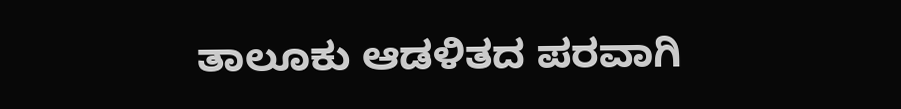ತಾಲೂಕು ಆಡಳಿತದ ಪರವಾಗಿ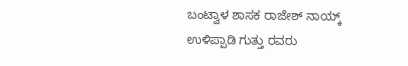ಬಂಟ್ವಾಳ ಶಾಸಕ ರಾಜೇಶ್ ನಾಯ್ಕ್ ಉಳಿಪ್ಪಾಡಿ ಗುತ್ತು ರವರು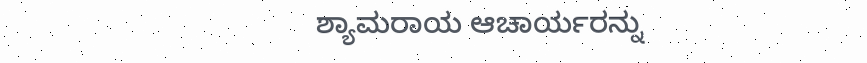ಶ್ಯಾಮರಾಯ ಆಚಾರ್ಯರನ್ನು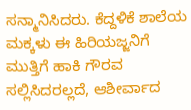ಸನ್ಮಾನಿಸಿದರು. ಕೆದ್ದಳಿಕೆ ಶಾಲೆಯ ಮಕ್ಕಳು ಈ ಹಿರಿಯಜ್ಜನಿಗೆ ಮುತ್ತಿಗೆ ಹಾಕಿ ಗೌರವ ಸಲ್ಲಿಸಿದರಲ್ಲದೆ, ಆಶೀರ್ವಾದ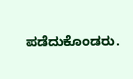ಪಡೆದುಕೊಂಡರು.